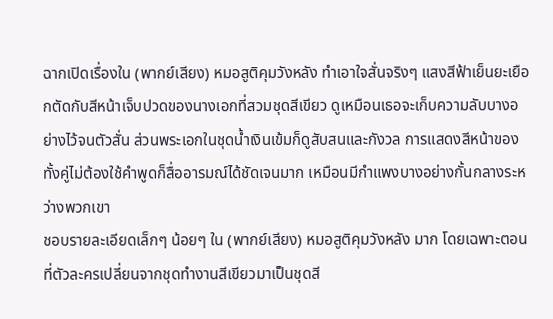ฉากเปิดเรื่องใน (พากย์เสียง) หมอสูติคุมวังหลัง ทำเอาใจสั่นจริงๆ แสงสีฟ้าเย็นยะเยือกตัดกับสีหน้าเจ็บปวดของนางเอกที่สวมชุดสีเขียว ดูเหมือนเธอจะเก็บความลับบางอย่างไว้จนตัวสั่น ส่วนพระเอกในชุดน้ำเงินเข้มก็ดูสับสนและกังวล การแสดงสีหน้าของทั้งคู่ไม่ต้องใช้คำพูดก็สื่ออารมณ์ได้ชัดเจนมาก เหมือนมีกำแพงบางอย่างกั้นกลางระหว่างพวกเขา
ชอบรายละเอียดเล็กๆ น้อยๆ ใน (พากย์เสียง) หมอสูติคุมวังหลัง มาก โดยเฉพาะตอนที่ตัวละครเปลี่ยนจากชุดทำงานสีเขียวมาเป็นชุดสี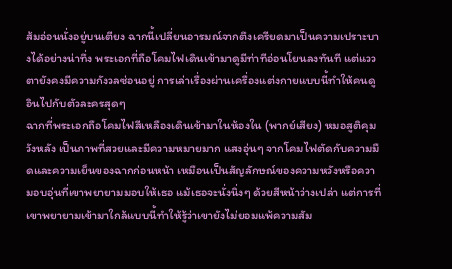ส้มอ่อนนั่งอยู่บนเตียง ฉากนี้เปลี่ยนอารมณ์จากตึงเครียดมาเป็นความเปราะบางได้อย่างน่าทึ่ง พระเอกที่ถือโคมไฟเดินเข้ามาดูมีท่าทีอ่อนโยนลงทันที แต่แววตายังคงมีความกังวลซ่อนอยู่ การเล่าเรื่องผ่านเครื่องแต่งกายแบบนี้ทำให้คนดูอินไปกับตัวละครสุดๆ
ฉากที่พระเอกถือโคมไฟสีเหลืองเดินเข้ามาในห้องใน (พากย์เสียง) หมอสูติคุมวังหลัง เป็นภาพที่สวยและมีความหมายมาก แสงอุ่นๆ จากโคมไฟตัดกับความมืดและความเย็นของฉากก่อนหน้า เหมือนเป็นสัญลักษณ์ของความหวังหรือความอบอุ่นที่เขาพยายามมอบให้เธอ แม้เธอจะนั่งนิ่งๆ ด้วยสีหน้าว่างเปล่า แต่การที่เขาพยายามเข้ามาใกล้แบบนี้ทำให้รู้ว่าเขายังไม่ยอมแพ้ความสัม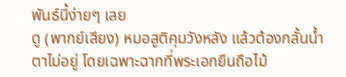พันธ์นี้ง่ายๆ เลย
ดู (พากย์เสียง) หมอสูติคุมวังหลัง แล้วต้องกลั้นน้ำตาไม่อยู่ โดยเฉพาะฉากที่พระเอกยืนถือไม้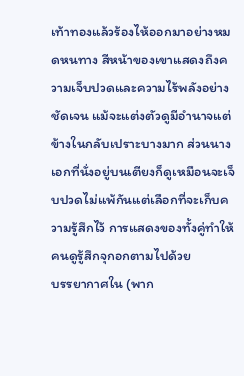เท้าทองแล้วร้องไห้ออกมาอย่างหมดหนทาง สีหน้าของเขาแสดงถึงความเจ็บปวดและความไร้พลังอย่างชัดเจน แม้จะแต่งตัวดูมีอำนาจแต่ข้างในกลับเปราะบางมาก ส่วนนางเอกที่นั่งอยู่บนเตียงก็ดูเหมือนจะเจ็บปวดไม่แพ้กันแต่เลือกที่จะเก็บความรู้สึกไว้ การแสดงของทั้งคู่ทำให้คนดูรู้สึกจุกอกตามไปด้วย
บรรยากาศใน (พาก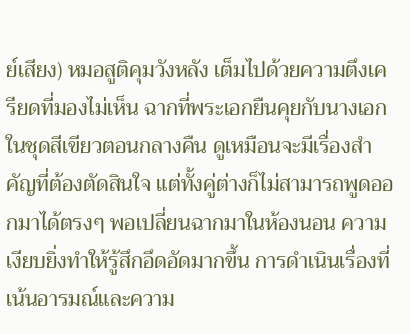ย์เสียง) หมอสูติคุมวังหลัง เต็มไปด้วยความตึงเครียดที่มองไม่เห็น ฉากที่พระเอกยืนคุยกับนางเอกในชุดสีเขียวตอนกลางคืน ดูเหมือนจะมีเรื่องสำคัญที่ต้องตัดสินใจ แต่ทั้งคู่ต่างก็ไม่สามารถพูดออกมาได้ตรงๆ พอเปลี่ยนฉากมาในห้องนอน ความเงียบยิ่งทำให้รู้สึกอึดอัดมากขึ้น การดำเนินเรื่องที่เน้นอารมณ์และความ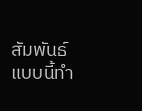สัมพันธ์แบบนี้ทำ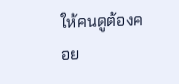ให้คนดูต้องคอย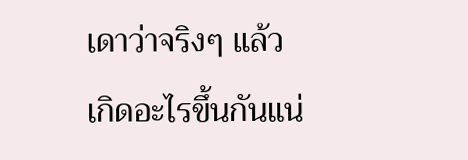เดาว่าจริงๆ แล้วเกิดอะไรขึ้นกันแน่